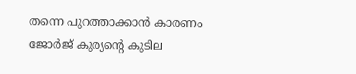തന്നെ പുറത്താക്കാൻ കാരണം ജോർജ് കുര്യൻ്റെ കുടില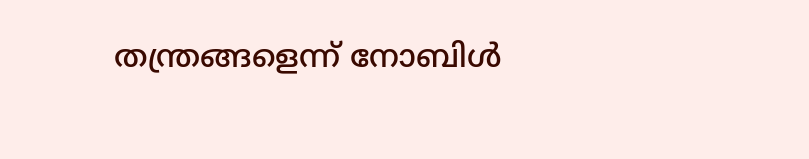തന്ത്രങ്ങളെന്ന് നോബിൾ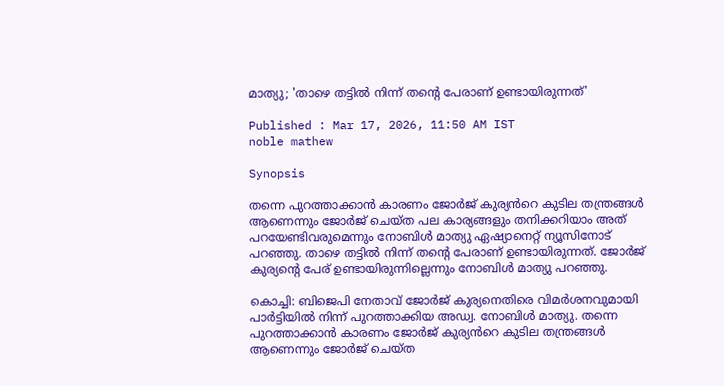മാത്യു; 'താഴെ തട്ടിൽ നിന്ന് തൻ്റെ പേരാണ് ഉണ്ടായിരുന്നത്'

Published : Mar 17, 2026, 11:50 AM IST
noble mathew

Synopsis

തന്നെ പുറത്താക്കാൻ കാരണം ജോർജ് കുര്യൻറെ കുടില തന്ത്രങ്ങൾ ആണെന്നും ജോർജ് ചെയ്ത പല കാര്യങ്ങളും തനിക്കറിയാം അത് പറയേണ്ടിവരുമെന്നും നോബിൾ മാത്യു ഏഷ്യാനെറ്റ് ന്യൂസിനോട് പറഞ്ഞു. താഴെ തട്ടിൽ നിന്ന് തൻ്റെ പേരാണ് ഉണ്ടായിരുന്നത്. ജോർജ് കുര്യൻ്റെ പേര് ഉണ്ടായിരുന്നില്ലെന്നും നോബിൾ മാത്യു പറഞ്ഞു.

കൊച്ചി: ബിജെപി നേതാവ് ജോർജ് കുര്യനെതിരെ വിമർശനവുമായി പാർട്ടിയിൽ നിന്ന് പുറത്താക്കിയ അഡ്വ. നോബിൾ മാത്യു. തന്നെ പുറത്താക്കാൻ കാരണം ജോർജ് കുര്യൻറെ കുടില തന്ത്രങ്ങൾ ആണെന്നും ജോർജ് ചെയ്ത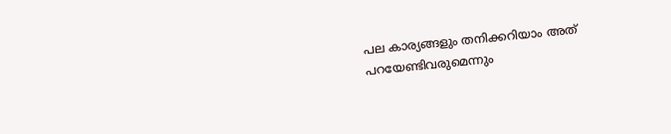പല കാര്യങ്ങളും തനിക്കറിയാം അത് പറയേണ്ടിവരുമെന്നും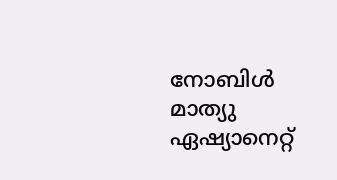നോബിൾ മാത്യു ഏഷ്യാനെറ്റ്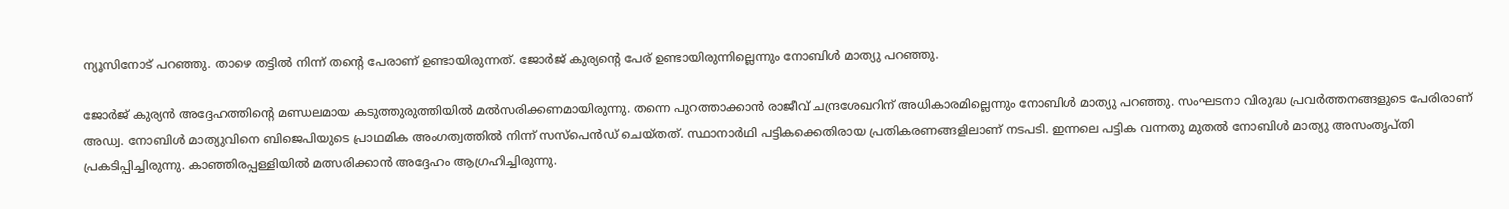ന്യൂസിനോട് പറഞ്ഞു. താഴെ തട്ടിൽ നിന്ന് തൻ്റെ പേരാണ് ഉണ്ടായിരുന്നത്. ജോർജ് കുര്യൻ്റെ പേര് ഉണ്ടായിരുന്നില്ലെന്നും നോബിൾ മാത്യു പറഞ്ഞു.

ജോർജ് കുര്യൻ അദ്ദേഹത്തിൻ്റെ മണ്ഡലമായ കടുത്തുരുത്തിയിൽ മൽസരിക്കണമായിരുന്നു. തന്നെ പുറത്താക്കാൻ രാജീവ് ചന്ദ്രശേഖറിന് അധികാരമില്ലെന്നും നോബിൾ മാത്യു പറഞ്ഞു. സംഘടനാ വിരുദ്ധ പ്രവർത്തനങ്ങളുടെ പേരിരാണ് അഡ്വ. നോബിൾ മാത്യുവിനെ ബിജെപിയുടെ പ്രാഥമിക അംഗത്വത്തിൽ നിന്ന് സസ്പെൻഡ് ചെയ്തത്. സ്ഥാനാർഥി പട്ടികക്കെതിരായ പ്രതികരണങ്ങളിലാണ് നടപടി. ഇന്നലെ പട്ടിക വന്നതു മുതൽ നോബിൾ മാത്യു അസംതൃപ്തി പ്രകടിപ്പിച്ചിരുന്നു. കാഞ്ഞിരപ്പള്ളിയിൽ മത്സരിക്കാൻ അദ്ദേഹം ആഗ്രഹിച്ചിരുന്നു.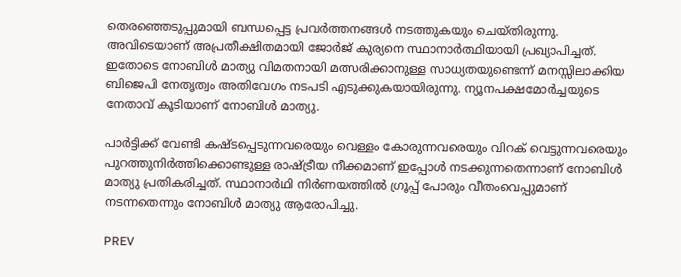തെരഞ്ഞെടുപ്പുമായി ബന്ധപ്പെട്ട പ്രവർത്തനങ്ങൾ നടത്തുകയും ചെയ്തിരുന്നു. അവിടെയാണ് അപ്രതീക്ഷിതമായി ജോർജ് കുര്യനെ സ്ഥാനാർത്ഥിയായി പ്രഖ്യാപിച്ചത്. ഇതോടെ നോബിൾ മാത്യു വിമതനായി മത്സരിക്കാനുള്ള സാധ്യതയുണ്ടെന്ന് മനസ്സിലാക്കിയ ബിജെപി നേതൃത്വം അതിവേഗം നടപടി എടുക്കുകയായിരുന്നു. ന്യൂനപക്ഷമോർച്ചയുടെ നേതാവ് കൂടിയാണ് നോബിൾ മാത്യു.

പാർട്ടിക്ക് വേണ്ടി കഷ്ടപ്പെടുന്നവരെയും വെള്ളം കോരുന്നവരെയും വിറക് വെട്ടുന്നവരെയും പുറത്തുനിർത്തിക്കൊണ്ടുള്ള രാഷ്ട്രീയ നീക്കമാണ് ഇപ്പോൾ നടക്കുന്നതെന്നാണ് നോബിൾ മാത്യു പ്രതികരിച്ചത്. സ്ഥാനാർഥി നിർണയത്തിൽ ഗ്രൂപ്പ് പോരും വീതംവെപ്പുമാണ് നടന്നതെന്നും നോബിൾ മാത്യു ആരോപിച്ചു.

PREV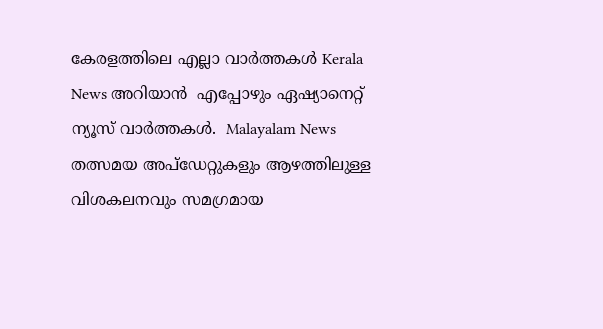കേരളത്തിലെ എല്ലാ വാർത്തകൾ Kerala News അറിയാൻ  എപ്പോഴും ഏഷ്യാനെറ്റ് ന്യൂസ് വാർത്തകൾ.  Malayalam News   തത്സമയ അപ്‌ഡേറ്റുകളും ആഴത്തിലുള്ള വിശകലനവും സമഗ്രമായ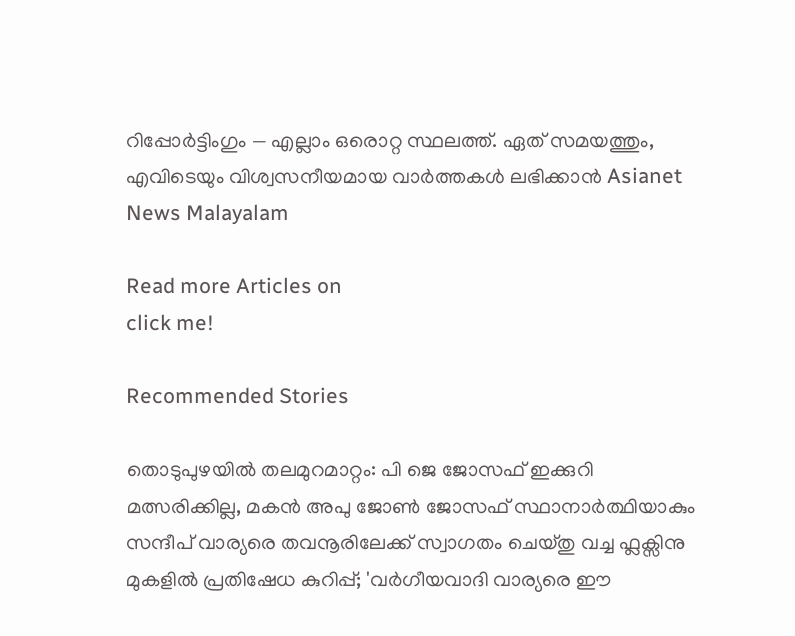റിപ്പോർട്ടിംഗും — എല്ലാം ഒരൊറ്റ സ്ഥലത്ത്. ഏത് സമയത്തും, എവിടെയും വിശ്വസനീയമായ വാർത്തകൾ ലഭിക്കാൻ Asianet News Malayalam

Read more Articles on
click me!

Recommended Stories

തൊടുപുഴയിൽ തലമുറമാറ്റം: പി ജെ ജോസഫ് ഇക്കുറി മത്സരിക്കില്ല, മകൻ അപു ജോൺ ജോസഫ് സ്ഥാനാർത്ഥിയാകും
സന്ദീപ് വാര്യരെ തവനൂരിലേക്ക് സ്വാഗതം ചെയ്തു വച്ച ഫ്ലക്സിനു മുകളിൽ പ്രതിഷേധ കുറിപ്പ്; 'വർഗീയവാദി വാര്യരെ ഈ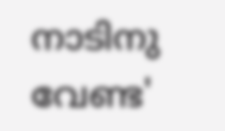നാടിനു വേണ്ട'